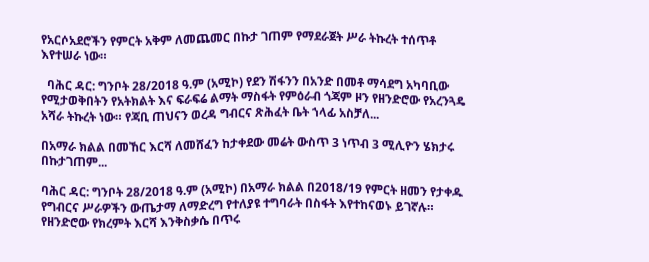የአርሶአደሮችን የምርት አቅም ለመጨመር በኩታ ገጠም የማደራጀት ሥራ ትኩረት ተሰጥቶ እየተሠራ ነው።

  ባሕር ዳር: ግንቦት 28/2018 ዓ.ም (አሚኮ) የደን ሽፋንን በአንድ በመቶ ማሳደግ አካባቢው የሚታወቅበትን የአትክልት እና ፍራፍሬ ልማት ማስፋት የምዕራብ ጎጃም ዞን የዘንድሮው የአረንጓዴ አሻራ ትኩረት ነው። የጃቢ ጠህናን ወረዳ ግብርና ጽሕፈት ቤት ኀላፊ አስቻለ...

በአማራ ክልል በመኸር እርሻ ለመሸፈን ከታቀደው መሬት ውስጥ 3 ነጥብ 3 ሚሊዮን ሄክታሩ በኩታገጠም...

ባሕር ዳር: ግንቦት 28/2018 ዓ.ም (አሚኮ) በአማራ ክልል በ2018/19 የምርት ዘመን የታቀዱ የግብርና ሥራዎችን ውጤታማ ለማድረግ የተለያዩ ተግባራት በስፋት እየተከናወኑ ይገኛሉ። የዘንድሮው የክረምት እርሻ እንቅስቃሴ በጥሩ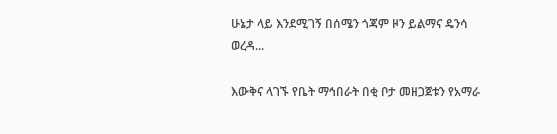ሁኔታ ላይ እንደሚገኝ በሰሜን ጎጃም ዞን ይልማና ዴንሳ ወረዳ...

እውቅና ላገኙ የቤት ማኅበራት በቂ ቦታ መዘጋጀቱን የአማራ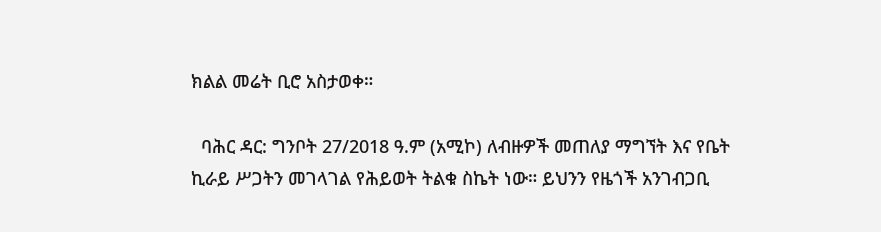ክልል መሬት ቢሮ አስታወቀ።

  ባሕር ዳር: ግንቦት 27/2018 ዓ.ም (አሚኮ) ለብዙዎች መጠለያ ማግኘት እና የቤት ኪራይ ሥጋትን መገላገል የሕይወት ትልቁ ስኬት ነው። ይህንን የዜጎች አንገብጋቢ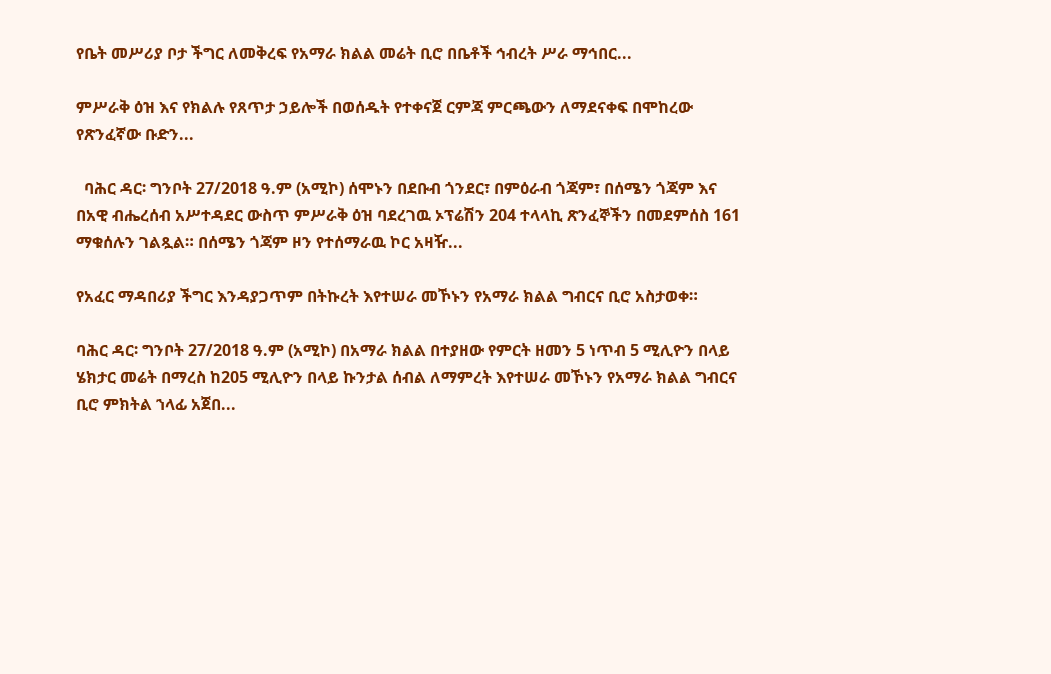የቤት መሥሪያ ቦታ ችግር ለመቅረፍ የአማራ ክልል መሬት ቢሮ በቤቶች ኅብረት ሥራ ማኅበር...

ምሥራቅ ዕዝ እና የክልሉ የጸጥታ ኃይሎች በወሰዱት የተቀናጀ ርምጃ ምርጫውን ለማደናቀፍ በሞከረው የጽንፈኛው ቡድን...

  ባሕር ዳር፡ ግንቦት 27/2018 ዓ.ም (አሚኮ) ሰሞኑን በደቡብ ጎንደር፣ በምዕራብ ጎጃም፣ በሰሜን ጎጃም እና በአዊ ብሔረሰብ አሥተዳደር ውስጥ ምሥራቅ ዕዝ ባደረገዉ ኦፕሬሽን 204 ተላላኪ ጽንፈኞችን በመደምሰስ 161 ማቁሰሉን ገልጿል። በሰሜን ጎጃም ዞን የተሰማራዉ ኮር አዛዥ...

የአፈር ማዳበሪያ ችግር እንዳያጋጥም በትኩረት እየተሠራ መኾኑን የአማራ ክልል ግብርና ቢሮ አስታወቀ።

ባሕር ዳር፡ ግንቦት 27/2018 ዓ.ም (አሚኮ) በአማራ ክልል በተያዘው የምርት ዘመን 5 ነጥብ 5 ሚሊዮን በላይ ሄክታር መሬት በማረስ ከ205 ሚሊዮን በላይ ኩንታል ሰብል ለማምረት እየተሠራ መኾኑን የአማራ ክልል ግብርና ቢሮ ምክትል ኀላፊ አጀበ...